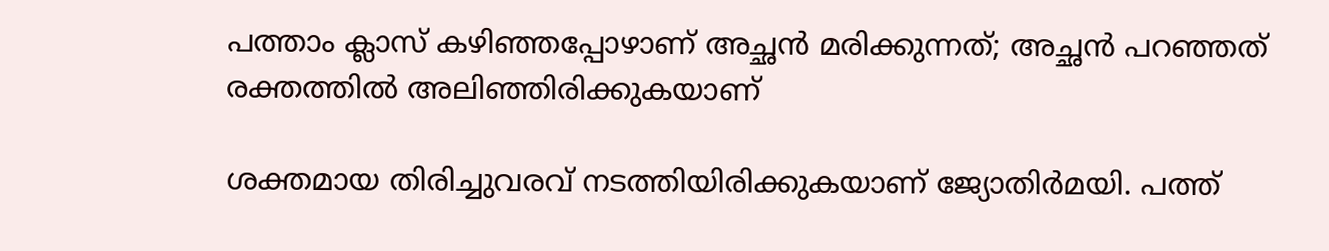പത്താം ക്ലാസ് കഴിഞ്ഞപ്പോഴാണ് അച്ഛന്‍ മരിക്കുന്നത്; അച്ഛന്‍ പറഞ്ഞത് രക്തത്തില്‍ അലിഞ്ഞിരിക്കുകയാണ്

ശക്തമായ തിരിച്ചുവരവ് നടത്തിയിരിക്കുകയാണ് ജ്യോതിര്‍മയി. പത്ത്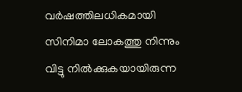വര്‍ഷത്തിലധികമായി സിനിമാ ലോകത്തു നിന്നും വിട്ടു നില്‍ക്കുകയായിരുന്ന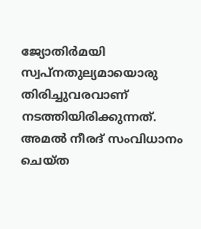ജ്യോതിര്‍മയി സ്വപ്‌നതുല്യമായൊരു തിരിച്ചുവരവാണ് നടത്തിയിരിക്കുന്നത്. അമല്‍ നീരദ് സംവിധാനം ചെയ്ത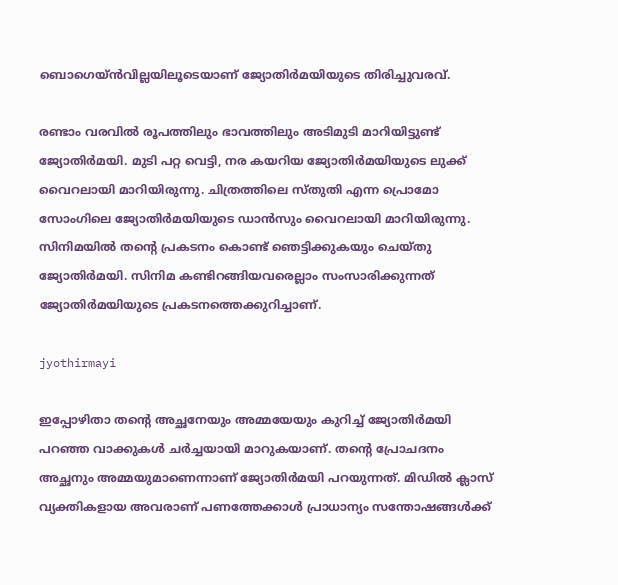ബൊഗെയ്ന്‍വില്ലയിലൂടെയാണ് ജ്യോതിര്‍മയിയുടെ തിരിച്ചുവരവ്.

രണ്ടാം വരവില്‍ രൂപത്തിലും ഭാവത്തിലും അടിമുടി മാറിയിട്ടുണ്ട് ജ്യോതിര്‍മയി. മുടി പറ്റ വെട്ടി, നര കയറിയ ജ്യോതിര്‍മയിയുടെ ലുക്ക് വൈറലായി മാറിയിരുന്നു. ചിത്രത്തിലെ സ്തുതി എന്ന പ്രൊമോ സോംഗിലെ ജ്യോതിര്‍മയിയുടെ ഡാന്‍സും വൈറലായി മാറിയിരുന്നു. സിനിമയില്‍ തന്റെ പ്രകടനം കൊണ്ട് ഞെട്ടിക്കുകയും ചെയ്തു ജ്യോതിര്‍മയി. സിനിമ കണ്ടിറങ്ങിയവരെല്ലാം സംസാരിക്കുന്നത് ജ്യോതിര്‍മയിയുടെ പ്രകടനത്തെക്കുറിച്ചാണ്.

jyothirmayi

ഇപ്പോഴിതാ തന്റെ അച്ഛനേയും അമ്മയേയും കുറിച്ച് ജ്യോതിര്‍മയി പറഞ്ഞ വാക്കുകള്‍ ചര്‍ച്ചയായി മാറുകയാണ്. തന്റെ പ്രോചദനം അച്ഛനും അമ്മയുമാണെന്നാണ് ജ്യോതിര്‍മയി പറയുന്നത്. മിഡില്‍ ക്ലാസ് വ്യക്തികളായ അവരാണ് പണത്തേക്കാള്‍ പ്രാധാന്യം സന്തോഷങ്ങള്‍ക്ക്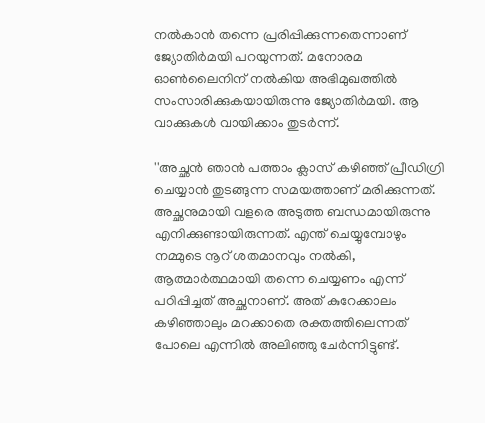നല്‍കാന്‍ തന്നെ പ്രരിപ്പിക്കുന്നതെന്നാണ് ജ്യോതിര്‍മയി പറയുന്നത്. മനോരമ ഓണ്‍ലൈനിന് നല്‍കിയ അഭിമുഖത്തില്‍ സംസാരിക്കുകയായിരുന്നു ജ്യോതിര്‍മയി. ആ വാക്കുകള്‍ വായിക്കാം തുടര്‍ന്ന്.

''അച്ഛന്‍ ഞാന്‍ പത്താം ക്ലാസ് കഴിഞ്ഞ് പ്രീഡിഗ്രി ചെയ്യാന്‍ തുടങ്ങുന്ന സമയത്താണ് മരിക്കുന്നത്. അച്ഛനുമായി വളരെ അടുത്ത ബന്ധമായിരുന്നു എനിക്കുണ്ടായിരുന്നത്. എന്ത് ചെയ്യുമ്പോഴും നമ്മുടെ നൂറ് ശതമാനവും നല്‍കി, ആത്മാര്‍ത്ഥമായി തന്നെ ചെയ്യണം എന്ന് പഠിപ്പിച്ചത് അച്ഛനാണ്. അത് കുറേക്കാലം കഴിഞ്ഞാലും മറക്കാതെ രക്തത്തിലെന്നത് പോലെ എന്നില്‍ അലിഞ്ഞു ചേര്‍ന്നിട്ടുണ്ട്.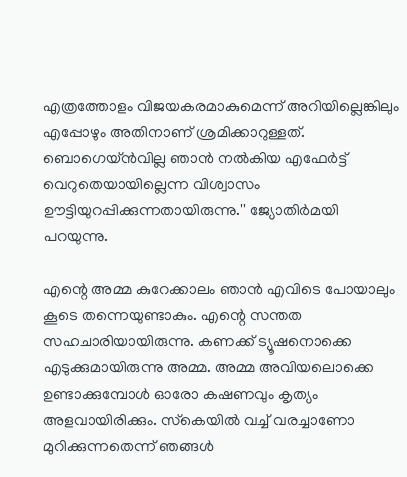എത്രത്തോളം വിജയകരമാകുമെന്ന് അറിയില്ലെങ്കിലും എപ്പോഴും അതിനാണ് ശ്രമിക്കാറുള്ളത്. ബൊഗെയ്ന്‍വില്ല ഞാന്‍ നല്‍കിയ എഫേര്‍ട്ട് വെറുതെയായില്ലെന്ന വിശ്വാസം ഊട്ടിയുറപ്പിക്കുന്നതായിരുന്നു.'' ജ്യോതിര്‍മയി പറയുന്നു.

എന്റെ അമ്മ കുറേക്കാലം ഞാന്‍ എവിടെ പോയാലും കൂടെ തന്നെയുണ്ടാകും. എന്റെ സന്തത സഹചാരിയായിരുന്നു. കണക്ക് ട്യൂഷനൊക്കെ എടുക്കുമായിരുന്നു അമ്മ. അമ്മ അവിയലൊക്കെ ഉണ്ടാക്കുമ്പോള്‍ ഓരോ കഷണവും കൃത്യം അളവായിരിക്കും. സ്‌കെയില്‍ വച്ച് വരച്ചാണോ മുറിക്കുന്നതെന്ന് ഞങ്ങള്‍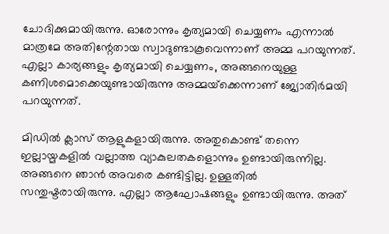ചോദിക്കുമായിരുന്നു. ഓരോന്നും കൃത്യമായി ചെയ്യണം എന്നാല്‍ മാത്രമേ അതിന്റേതായ സ്വാദുണ്ടാകൂവെന്നാണ് അമ്മ പറയുന്നത്. എല്ലാ കാര്യങ്ങളും കൃത്യമായി ചെയ്യണം, അങ്ങനെയുള്ള കണിശമൊക്കെയുണ്ടായിരുന്നു അമ്മയ്‌ക്കെന്നാണ് ജ്യോതിര്‍മയി പറയുന്നത്.

മിഡില്‍ ക്ലാസ് ആളുകളായിരുന്നു. അതുകൊണ്ട് തന്നെ ഇല്ലായ്മകളില്‍ വല്ലാത്ത വ്യാകുലതകളൊന്നും ഉണ്ടായിരുന്നില്ല. അങ്ങനെ ഞാന്‍ അവരെ കണ്ടിട്ടില്ല. ഉള്ളതില്‍ സന്തുഷ്ടരായിരുന്നു. എല്ലാ ആഘോഷങ്ങളും ഉണ്ടായിരുന്നു. അത്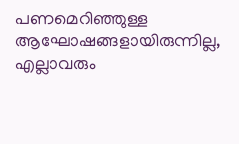പണമെറിഞ്ഞുള്ള ആഘോഷങ്ങളായിരുന്നില്ല, എല്ലാവരും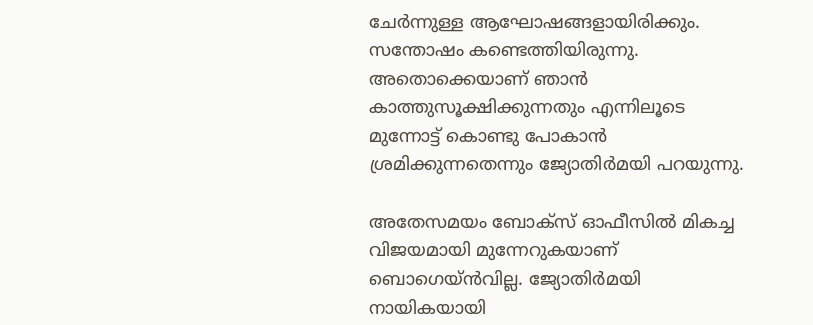ചേര്‍ന്നുള്ള ആഘോഷങ്ങളായിരിക്കും. സന്തോഷം കണ്ടെത്തിയിരുന്നു. അതൊക്കെയാണ് ഞാന്‍ കാത്തുസൂക്ഷിക്കുന്നതും എന്നിലൂടെ മുന്നോട്ട് കൊണ്ടു പോകാന്‍ ശ്രമിക്കുന്നതെന്നും ജ്യോതിര്‍മയി പറയുന്നു.

അതേസമയം ബോക്‌സ് ഓഫീസില്‍ മികച്ച വിജയമായി മുന്നേറുകയാണ് ബൊഗെയ്ന്‍വില്ല. ജ്യോതിര്‍മയി നായികയായി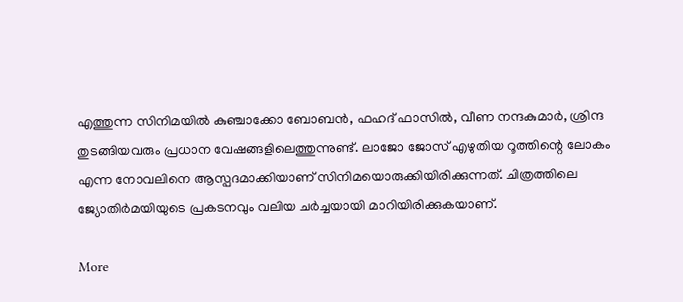എത്തുന്ന സിനിമയില്‍ കുഞ്ചാക്കോ ബോബന്‍, ഫഹദ് ഫാസില്‍, വീണ നന്ദകുമാര്‍, ശ്രിന്ദ തുടങ്ങിയവരും പ്രധാന വേഷങ്ങളിലെത്തുന്നുണ്ട്. ലാജോ ജോസ് എഴുതിയ റൂത്തിന്റെ ലോകം എന്ന നോവലിനെ ആസ്പദമാക്കിയാണ് സിനിമയൊരുക്കിയിരിക്കുന്നത്. ചിത്രത്തിലെ ജ്യോതിര്‍മയിയുടെ പ്രകടനവും വലിയ ചര്‍ച്ചയായി മാറിയിരിക്കുകയാണ്.

More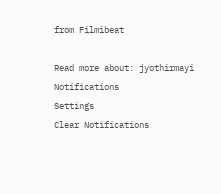from Filmibeat

Read more about: jyothirmayi
Notifications
Settings
Clear Notifications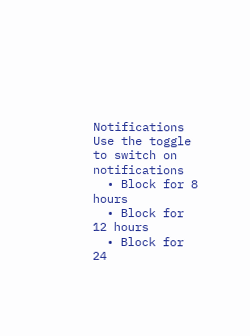Notifications
Use the toggle to switch on notifications
  • Block for 8 hours
  • Block for 12 hours
  • Block for 24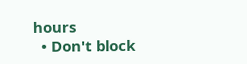hours
  • Don't block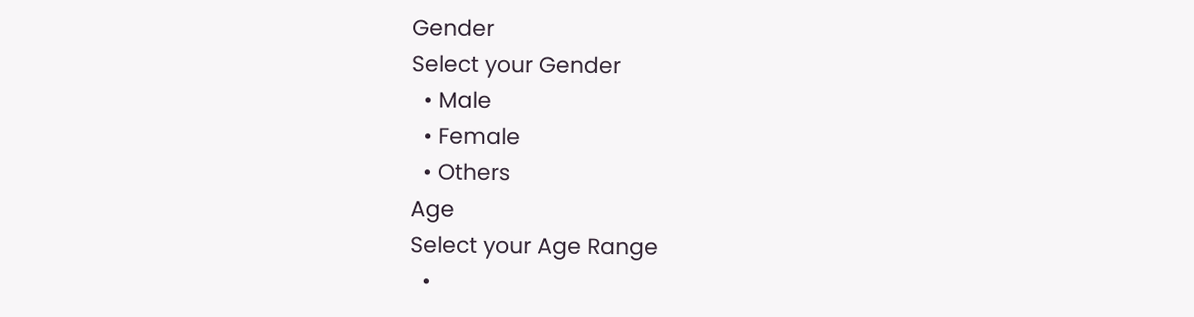Gender
Select your Gender
  • Male
  • Female
  • Others
Age
Select your Age Range
  •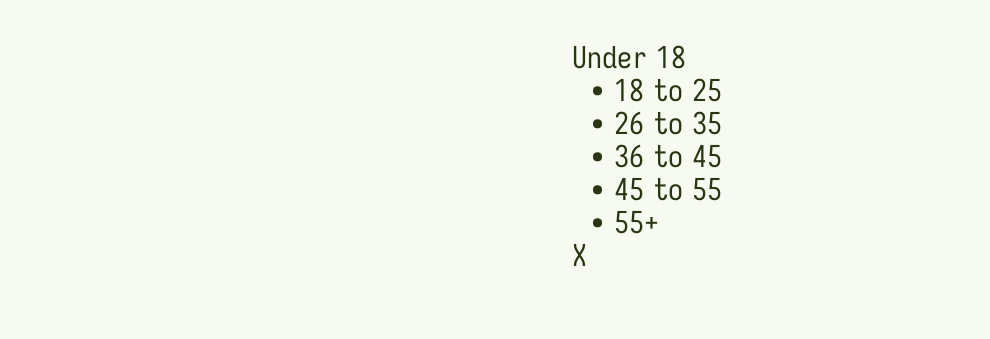Under 18
  • 18 to 25
  • 26 to 35
  • 36 to 45
  • 45 to 55
  • 55+
X